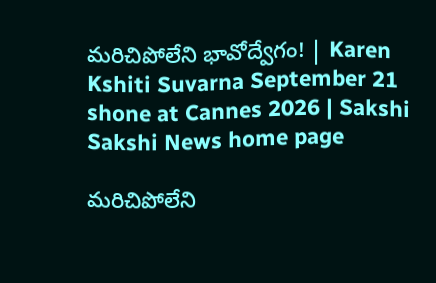మరిచిపోలేని భావోద్వేగం! | Karen Kshiti Suvarna September 21 shone at Cannes 2026 | Sakshi
Sakshi News home page

మరిచిపోలేని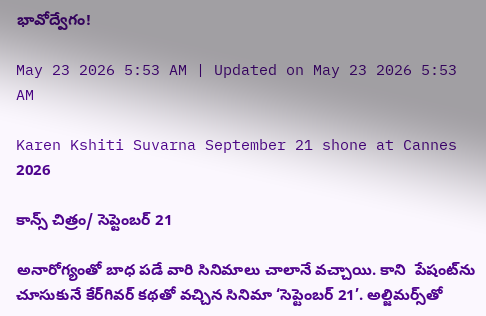భావోద్వేగం!

May 23 2026 5:53 AM | Updated on May 23 2026 5:53 AM

Karen Kshiti Suvarna September 21 shone at Cannes 2026

కాన్స్‌ చిత్రం/ సెప్టెంబర్‌ 21

అనారోగ్యంతో బాధ పడే వారి సినిమాలు చాలానే వచ్చాయి. కాని  పేషంట్‌ను చూసుకునే కేర్‌గివర్‌ కథతో వచ్చిన సినిమా ‘సెప్టెంబర్‌ 21’. అల్జిమర్స్‌తో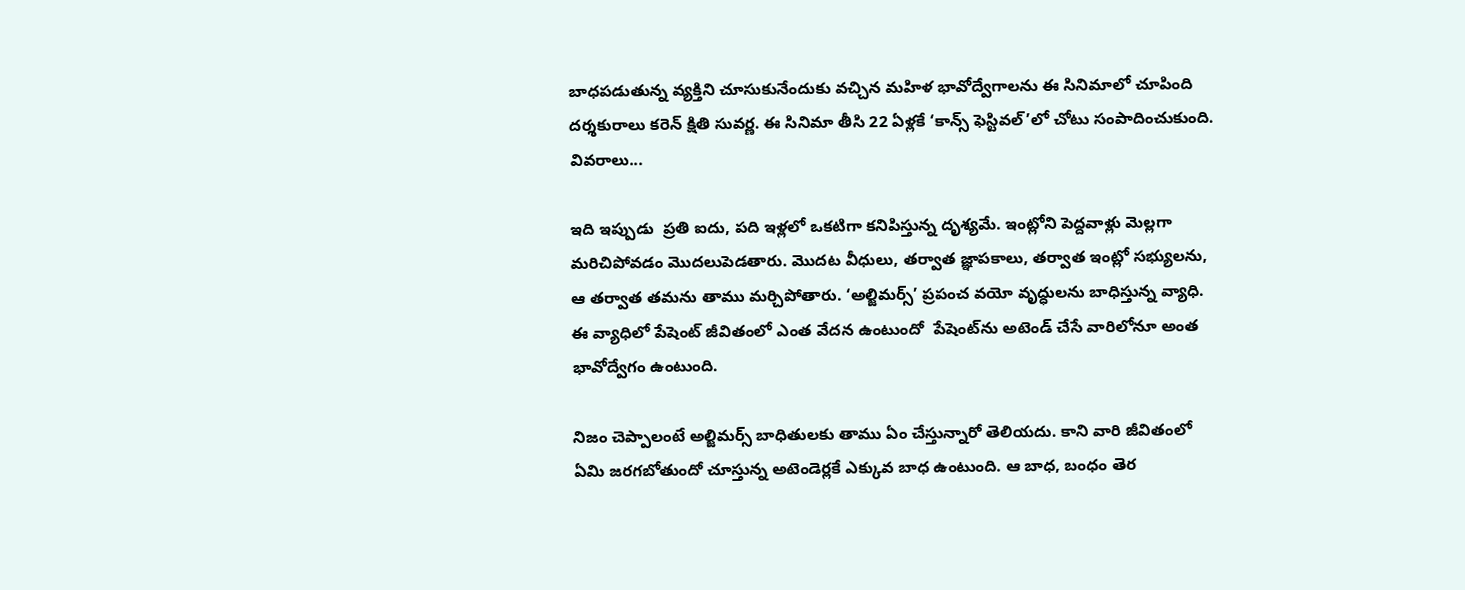బాధపడుతున్న వ్యక్తిని చూసుకునేందుకు వచ్చిన మహిళ భావోద్వేగాలను ఈ సినిమాలో చూపింది దర్శకురాలు కరెన్‌ క్షితి సువర్ణ. ఈ సినిమా తీసి 22 ఏళ్లకే ‘కాన్స్‌ ఫెస్టివల్‌’లో చోటు సంపాదించుకుంది. వివరాలు...

ఇది ఇప్పుడు  ప్రతి ఐదు, పది ఇళ్లలో ఒకటిగా కనిపిస్తున్న దృశ్యమే. ఇంట్లోని పెద్దవాళ్లు మెల్లగా మరిచిపోవడం మొదలుపెడతారు. మొదట వీధులు, తర్వాత జ్ఞాపకాలు, తర్వాత ఇంట్లో సభ్యులను, ఆ తర్వాత తమను తాము మర్చిపోతారు. ‘అల్జిమర్స్‌’ ప్రపంచ వయో వృద్ధులను బాధిస్తున్న వ్యాధి. ఈ వ్యాధిలో పేషెంట్‌ జీవితంలో ఎంత వేదన ఉంటుందో  పేషెంట్‌ను అటెండ్‌ చేసే వారిలోనూ అంత భావోద్వేగం ఉంటుంది.

నిజం చెప్పాలంటే అల్జిమర్స్‌ బాధితులకు తాము ఏం చేస్తున్నారో తెలియదు. కాని వారి జీవితంలో ఏమి జరగబోతుందో చూస్తున్న అటెండెర్లకే ఎక్కువ బాధ ఉంటుంది. ఆ బాధ, బంధం తెర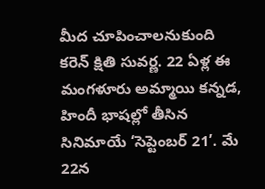మీద చూపించాలనుకుంది కరెన్‌ క్షితి సువర్ణ. 22 ఏళ్ల ఈ మంగళూరు అమ్మాయి కన్నడ, హిందీ భాషల్లో తీసిన సినిమాయే ‘సెప్టెంబర్‌ 21’. మే 22న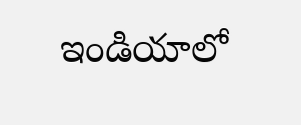ఇండియాలో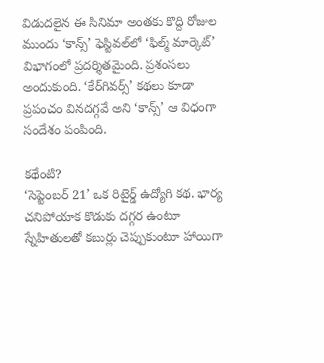విడుదలైన ఈ సినిమా అంతకు కొద్ది రోజుల ముందు ‘కాన్స్‌’ ఫెస్టివల్‌లో ‘ఫిల్మ్‌ మార్కెట్‌’ విభాగంలో ప్రదర్శితమైంది. ప్రశంసలు అందుకుంది. ‘కేర్‌గివర్స్‌’ కథలు కూడా ప్రపంచం వినదగ్గవే అని ‘కాన్స్‌’ ఆ విధంగా సందేశం పంపింది.

కథేంటి?
‘సెప్టెంబర్‌ 21’ ఒక రిటైర్డ్‌ ఉద్యోగి కథ. భార్య చనిపోయాక కొడుకు దగ్గర ఉంటూ స్నేహితులతో కబుర్లు చెప్పుకుంటూ హాయిగా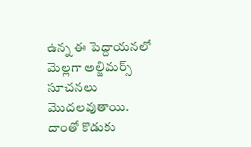ఉన్న ఈ పెద్దాయనలో మెల్లగా అల్జిమర్స్‌ సూచనలు మొదలవుతాయి. దాంతో కొడుకు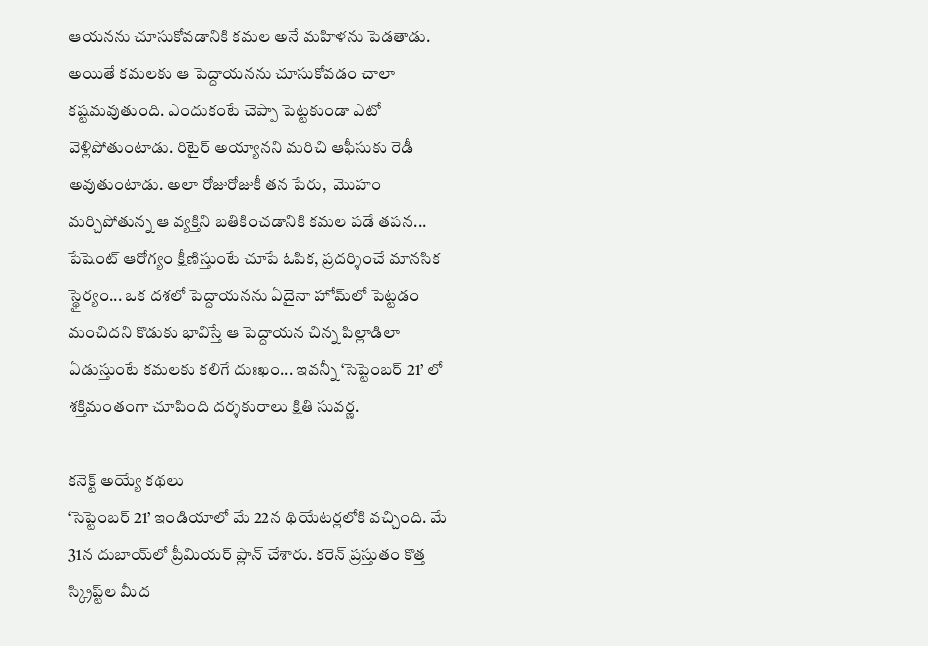ఆయనను చూసుకోవడానికి కమల అనే మహిళను పెడతాడు. అయితే కమలకు ఆ పెద్దాయనను చూసుకోవడం చాలా కష్టమవుతుంది. ఎందుకంటే చెప్పా పెట్టకుండా ఎటో వెళ్లిపోతుంటాడు. రిటైర్‌ అయ్యానని మరిచి ఆఫీసుకు రెడీ అవుతుంటాడు. అలా రోజురోజుకీ తన పేరు,  మొహం మర్చిపోతున్న ఆ వ్యక్తిని బతికించడానికి కమల పడే తపన... పేషెంట్‌ ఆరోగ్యం క్షీణిస్తుంటే చూపే ఓపిక, ప్రదర్శించే మానసిక స్థైర్యం... ఒక దశలో పెద్దాయనను ఏదైనా హోమ్‌లో పెట్టడం మంచిదని కొడుకు భావిస్తే ఆ పెద్దాయన చిన్న పిల్లాడిలా ఏడుస్తుంటే కమలకు కలిగే దుఃఖం... ఇవన్నీ ‘సెప్టెంబర్‌ 21’ లో శక్తిమంతంగా చూపింది దర్శకురాలు క్షితి సువర్ణ.

కనెక్ట్‌ అయ్యే కథలు
‘సెప్టెంబర్‌ 21’ ఇండియాలో మే 22న థియేటర్లలోకి వచ్చింది. మే 31న దుబాయ్‌లో ప్రీమియర్‌ ప్లాన్‌ చేశారు. కరెన్‌ ప్రస్తుతం కొత్త స్క్రిప్ట్‌ల మీద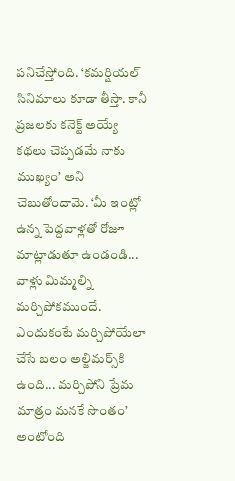పనిచేస్తోంది. ‘కమర్షియల్‌ సినిమాలు కూడా తీస్తా. కానీ ప్రజలకు కనెక్ట్‌ అయ్యే కథలు చెప్పడమే నాకు ముఖ్యం’ అని చెబుతోందామె. ‘మీ ఇంట్లో ఉన్న పెద్దవాళ్లతో రోజూ మాట్లాడుతూ ఉండండి... వాళ్లు మిమ్మల్ని మర్చిపోకముందే. ఎందుకంటే మర్చిపోయేలా చేసే బలం అల్జిమర్స్‌కి ఉంది... మర్చిపోని ప్రేమ మాత్రం మనకే సొంతం’ అంటోంది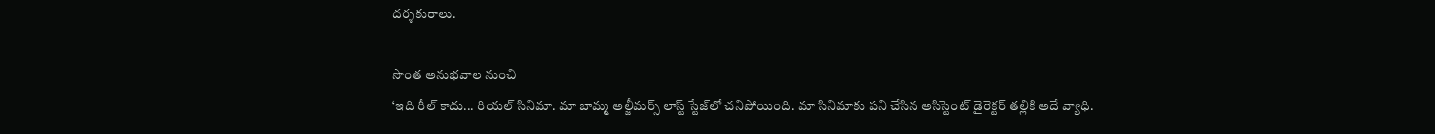దర్శకురాలు.

సొంత అనుభవాల నుంచి
‘ఇది రీల్‌ కాదు... రియల్‌ సినిమా. మా బామ్మ అల్జీమర్స్‌ లాస్ట్‌ స్టేజ్‌లో చనిపోయింది. మా సినిమాకు పని చేసిన అసిస్టెంట్‌ డైరెక్టర్‌ తల్లికి అదే వ్యాధి.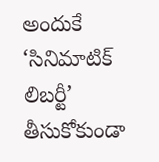అందుకే ‘సినిమాటిక్‌ లిబర్టీ’ తీసుకోకుండా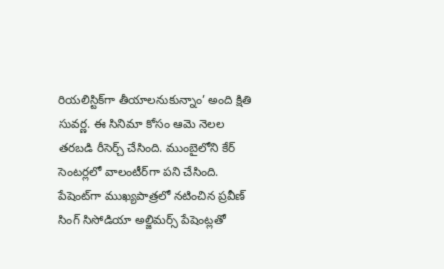రియలిస్టిక్‌గా తీయాలనుకున్నాం’ అంది క్షితి సువర్ణ. ఈ సినిమా కోసం ఆమె నెలల తరబడి రీసెర్చ్‌ చేసింది. ముంబైలోని కేర్‌ సెంటర్లలో వాలంటీర్‌గా పని చేసింది.  పేషెంట్‌గా ముఖ్యపాత్రలో నటించిన ప్రవీణ్‌ సింగ్‌ సిసోడియా అల్జిమర్స్‌ పేషెంట్లతో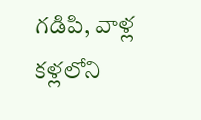గడిపి, వాళ్ల కళ్లలోని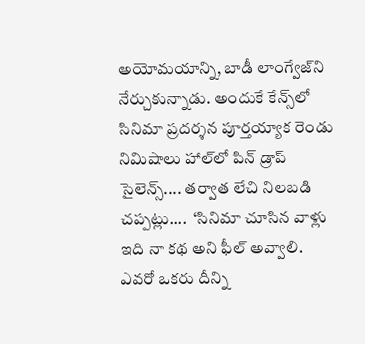అయోమయాన్ని, బాడీ లాంగ్వేజ్‌ని నేర్చుకున్నాడు. అందుకే కేన్స్‌లో సినిమా ప్రదర్శన పూర్తయ్యాక రెండు నిమిషాలు హాల్‌లో పిన్‌ డ్రాప్‌ సైలెన్స్.... తర్వాత లేచి నిలబడి చప్పట్లు....  ‘సినిమా చూసిన వాళ్లు ఇది నా కథ అని ఫీల్‌ అవ్వాలి. ఎవరో ఒకరు దీన్ని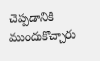చెప్పడానికి ముందుకొచ్చారు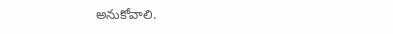అనుకోవాలి.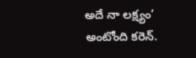అదే నా లక్ష్యం’ అంటోంది కరెన్‌.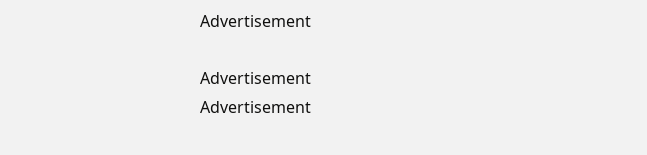Advertisement

Advertisement
Advertisement